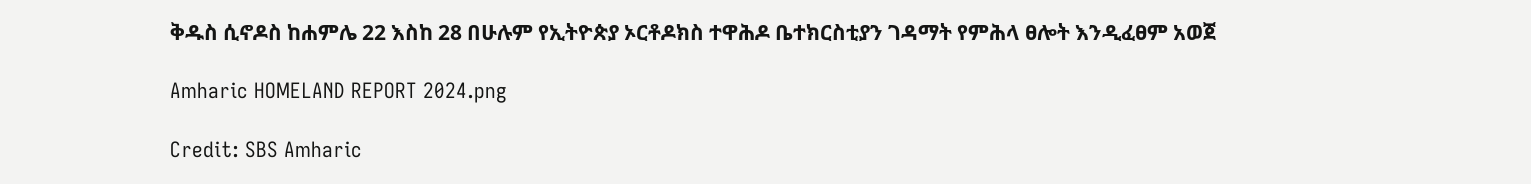ቅዱስ ሲኖዶስ ከሐምሌ 22 እስከ 28 በሁሉም የኢትዮጵያ ኦርቶዶክስ ተዋሕዶ ቤተክርስቲያን ገዳማት የምሕላ ፀሎት እንዲፈፀም አወጀ

Amharic HOMELAND REPORT 2024.png

Credit: SBS Amharic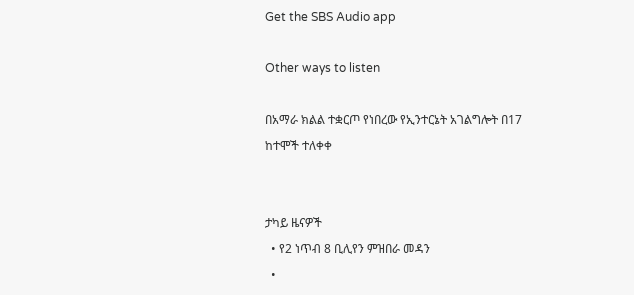Get the SBS Audio app

Other ways to listen

በአማራ ክልል ተቋርጦ የነበረው የኢንተርኔት አገልግሎት በ17 ከተሞች ተለቀቀ


ታካይ ዜናዎች
  • የ2 ነጥብ 8 ቢሊየን ምዝበራ መዳን
  •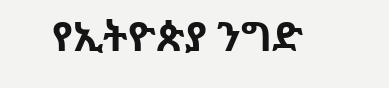የኢትዮጵያ ንግድ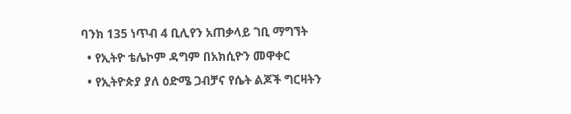ባንክ 135 ነጥብ 4 ቢሊየን አጠቃላይ ገቢ ማግኘት
  • የኢትዮ ቴሌኮም ዳግም በአክሲዮን መዋቀር
  • የኢትዮጵያ ያለ ዕድሜ ጋብቻና የሴት ልጆች ግርዛትን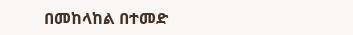በመከላከል በተመድ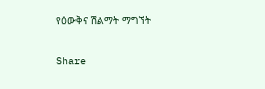የዕውቅና ሽልማት ማግኘት

Share